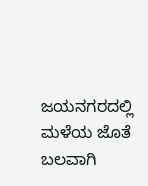ಜಯನಗರದಲ್ಲಿ ಮಳೆಯ ಜೊತೆ ಬಲವಾಗಿ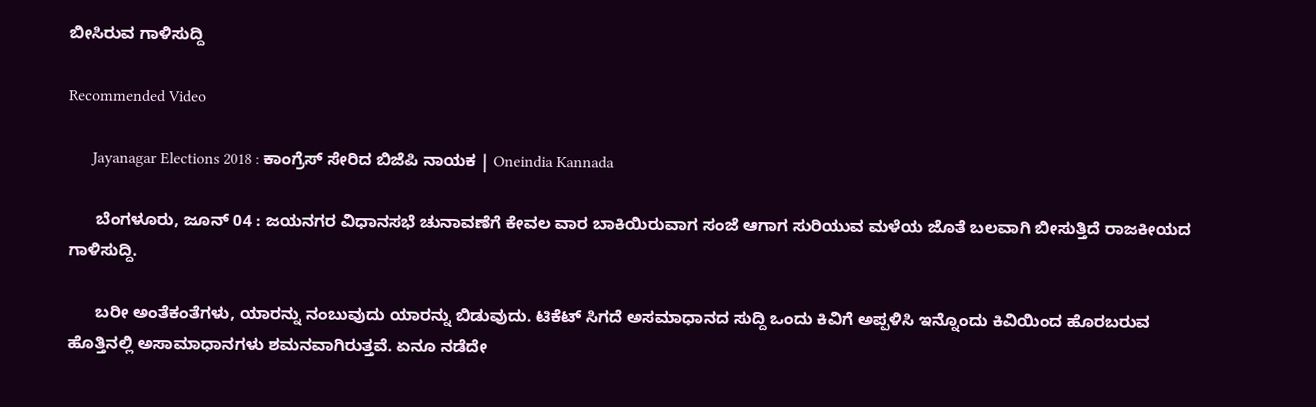ಬೀಸಿರುವ ಗಾಳಿಸುದ್ದಿ

Recommended Video

      Jayanagar Elections 2018 : ಕಾಂಗ್ರೆಸ್ ಸೇರಿದ ಬಿಜೆಪಿ ನಾಯಕ | Oneindia Kannada

      ಬೆಂಗಳೂರು, ಜೂನ್ 04 : ಜಯನಗರ ವಿಧಾನಸಭೆ ಚುನಾವಣೆಗೆ ಕೇವಲ ವಾರ ಬಾಕಿಯಿರುವಾಗ ಸಂಜೆ ಆಗಾಗ ಸುರಿಯುವ ಮಳೆಯ ಜೊತೆ ಬಲವಾಗಿ ಬೀಸುತ್ತಿದೆ ರಾಜಕೀಯದ ಗಾಳಿಸುದ್ದಿ.

      ಬರೀ ಅಂತೆಕಂತೆಗಳು, ಯಾರನ್ನು ನಂಬುವುದು ಯಾರನ್ನು ಬಿಡುವುದು. ಟಿಕೆಟ್ ಸಿಗದೆ ಅಸಮಾಧಾನದ ಸುದ್ದಿ ಒಂದು ಕಿವಿಗೆ ಅಪ್ಪಳಿಸಿ ಇನ್ನೊಂದು ಕಿವಿಯಿಂದ ಹೊರಬರುವ ಹೊತ್ತಿನಲ್ಲಿ ಅಸಾಮಾಧಾನಗಳು ಶಮನವಾಗಿರುತ್ತವೆ. ಏನೂ ನಡೆದೇ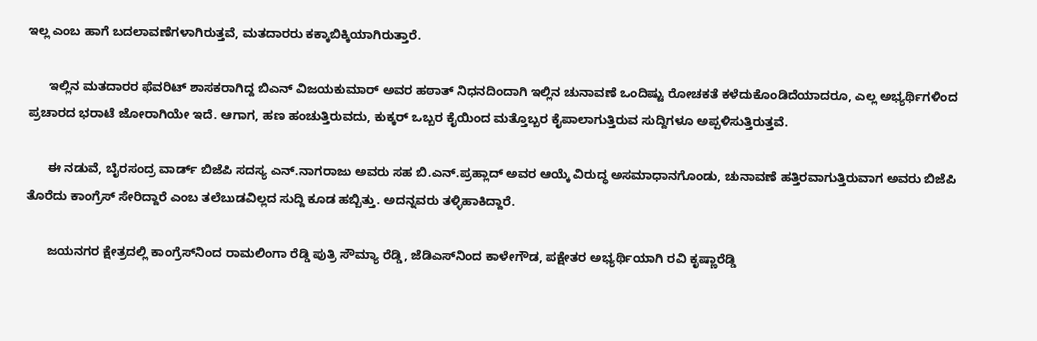ಇಲ್ಲ ಎಂಬ ಹಾಗೆ ಬದಲಾವಣೆಗಳಾಗಿರುತ್ತವೆ, ಮತದಾರರು ಕಕ್ಕಾಬಿಕ್ಕಿಯಾಗಿರುತ್ತಾರೆ.

      ಇಲ್ಲಿನ ಮತದಾರರ ಫೆವರಿಟ್ ಶಾಸಕರಾಗಿದ್ದ ಬಿಎನ್ ವಿಜಯಕುಮಾರ್ ಅವರ ಹಠಾತ್ ನಿಧನದಿಂದಾಗಿ ಇಲ್ಲಿನ ಚುನಾವಣೆ ಒಂದಿಷ್ಟು ರೋಚಕತೆ ಕಳೆದುಕೊಂಡಿದೆಯಾದರೂ, ಎಲ್ಲ ಅಭ್ಯರ್ಥಿಗಳಿಂದ ಪ್ರಚಾರದ ಭರಾಟೆ ಜೋರಾಗಿಯೇ ಇದೆ. ಆಗಾಗ, ಹಣ ಹಂಚುತ್ತಿರುವದು, ಕುಕ್ಕರ್ ಒಬ್ಬರ ಕೈಯಿಂದ ಮತ್ತೊಬ್ಬರ ಕೈಪಾಲಾಗುತ್ತಿರುವ ಸುದ್ದಿಗಳೂ ಅಪ್ಪಳಿಸುತ್ತಿರುತ್ತವೆ.

      ಈ ನಡುವೆ, ಬೈರಸಂದ್ರ ವಾರ್ಡ್ ಬಿಜೆಪಿ ಸದಸ್ಯ ಎನ್.ನಾಗರಾಜು ಅವರು ಸಹ ಬಿ.ಎನ್.ಪ್ರಹ್ಲಾದ್ ಅವರ ಆಯ್ಕೆ ವಿರುದ್ಧ ಅಸಮಾಧಾನಗೊಂಡು, ಚುನಾವಣೆ ಹತ್ತಿರವಾಗುತ್ತಿರುವಾಗ ಅವರು ಬಿಜೆಪಿ ತೊರೆದು ಕಾಂಗ್ರೆಸ್ ಸೇರಿದ್ದಾರೆ ಎಂಬ ತಲೆಬುಡವಿಲ್ಲದ ಸುದ್ದಿ ಕೂಡ ಹಬ್ಬಿತ್ತು. ಅದನ್ನವರು ತಳ್ಳಿಹಾಕಿದ್ದಾರೆ.

      ಜಯನಗರ ಕ್ಷೇತ್ರದಲ್ಲಿ ಕಾಂಗ್ರೆಸ್‌ನಿಂದ ರಾಮಲಿಂಗಾ ರೆಡ್ಡಿ ಪುತ್ರಿ ಸೌಮ್ಯಾ ರೆಡ್ಡಿ, ಜೆಡಿಎಸ್‌ನಿಂದ ಕಾಳೇಗೌಡ, ಪಕ್ಷೇತರ ಅಭ್ಯರ್ಥಿಯಾಗಿ ರವಿ ಕೃಷ್ಣಾರೆಡ್ಡಿ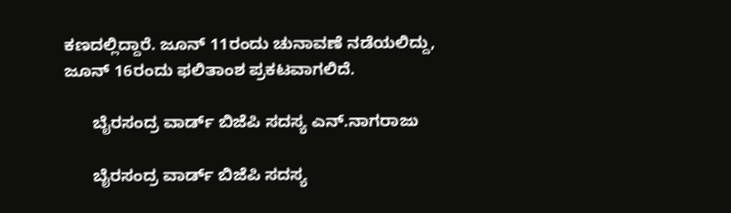ಕಣದಲ್ಲಿದ್ದಾರೆ. ಜೂನ್ 11ರಂದು ಚುನಾವಣೆ ನಡೆಯಲಿದ್ದು, ಜೂನ್ 16ರಂದು ಫಲಿತಾಂಶ ಪ್ರಕಟವಾಗಲಿದೆ.

      ಬೈರಸಂದ್ರ ವಾರ್ಡ್ ಬಿಜೆಪಿ ಸದಸ್ಯ ಎನ್.ನಾಗರಾಜು

      ಬೈರಸಂದ್ರ ವಾರ್ಡ್ ಬಿಜೆಪಿ ಸದಸ್ಯ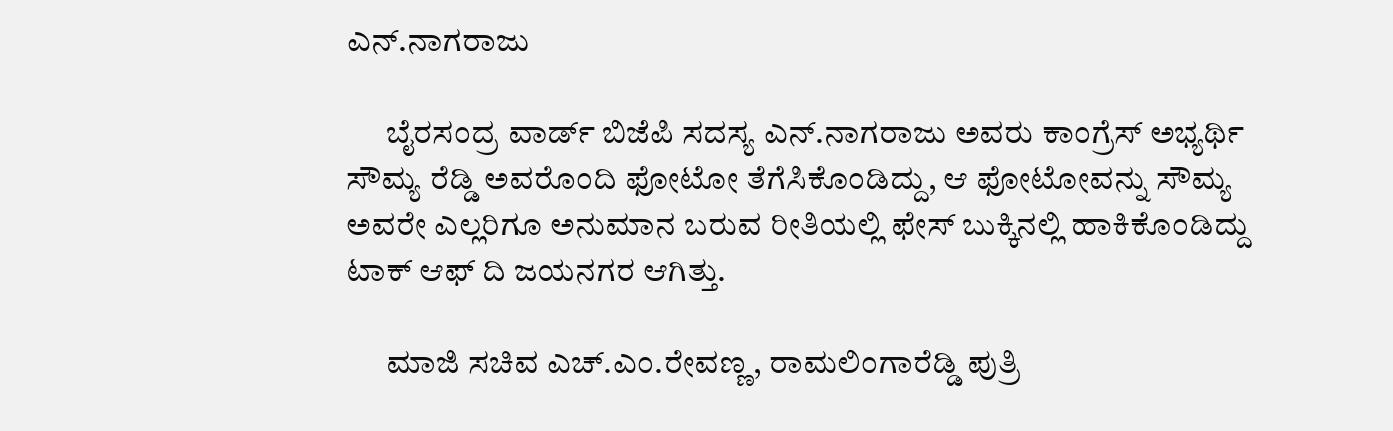ಎನ್.ನಾಗರಾಜು

      ಬೈರಸಂದ್ರ ವಾರ್ಡ್ ಬಿಜೆಪಿ ಸದಸ್ಯ ಎನ್.ನಾಗರಾಜು ಅವರು ಕಾಂಗ್ರೆಸ್ ಅಭ್ಯರ್ಥಿ ಸೌಮ್ಯ ರೆಡ್ಡಿ ಅವರೊಂದಿ ಫೋಟೋ ತೆಗೆಸಿಕೊಂಡಿದ್ದು, ಆ ಫೋಟೋವನ್ನು ಸೌಮ್ಯ ಅವರೇ ಎಲ್ಲರಿಗೂ ಅನುಮಾನ ಬರುವ ರೀತಿಯಲ್ಲಿ ಫೇಸ್ ಬುಕ್ಕಿನಲ್ಲಿ ಹಾಕಿಕೊಂಡಿದ್ದು ಟಾಕ್ ಆಫ್ ದಿ ಜಯನಗರ ಆಗಿತ್ತು.

      ಮಾಜಿ ಸಚಿವ ಎಚ್.ಎಂ.ರೇವಣ್ಣ, ರಾಮಲಿಂಗಾರೆಡ್ಡಿ ಪುತ್ರಿ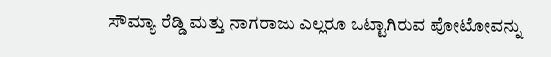ಸೌಮ್ಯಾ ರೆಡ್ಡಿ ಮತ್ತು ನಾಗರಾಜು ಎಲ್ಲರೂ ಒಟ್ಟಾಗಿರುವ ಪೋಟೋವನ್ನು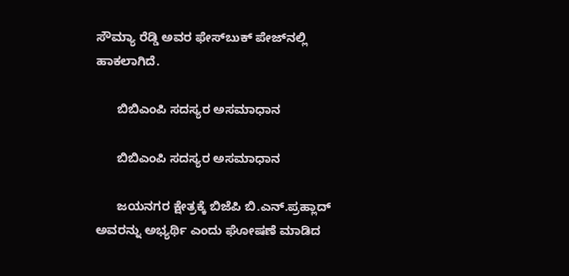ಸೌಮ್ಯಾ ರೆಡ್ಡಿ ಅವರ ಫೇಸ್‌ಬುಕ್ ಪೇಜ್‌ನಲ್ಲಿ ಹಾಕಲಾಗಿದೆ.

      ಬಿಬಿಎಂಪಿ ಸದಸ್ಯರ ಅಸಮಾಧಾನ

      ಬಿಬಿಎಂಪಿ ಸದಸ್ಯರ ಅಸಮಾಧಾನ

      ಜಯನಗರ ಕ್ಷೇತ್ರಕ್ಕೆ ಬಿಜೆಪಿ ಬಿ.ಎನ್.ಪ್ರಹ್ಲಾದ್ ಅವರನ್ನು ಅಭ್ಯರ್ಥಿ ಎಂದು ಘೋಷಣೆ ಮಾಡಿದ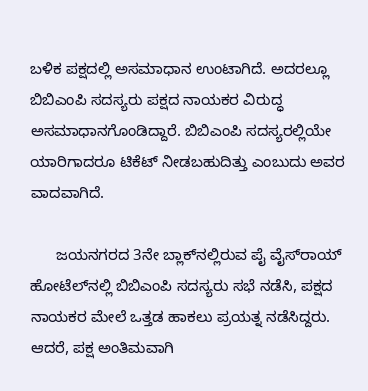ಬಳಿಕ ಪಕ್ಷದಲ್ಲಿ ಅಸಮಾಧಾನ ಉಂಟಾಗಿದೆ. ಅದರಲ್ಲೂ ಬಿಬಿಎಂಪಿ ಸದಸ್ಯರು ಪಕ್ಷದ ನಾಯಕರ ವಿರುದ್ಧ ಅಸಮಾಧಾನಗೊಂಡಿದ್ದಾರೆ. ಬಿಬಿಎಂಪಿ ಸದಸ್ಯರಲ್ಲಿಯೇ ಯಾರಿಗಾದರೂ ಟಿಕೆಟ್ ನೀಡಬಹುದಿತ್ತು ಎಂಬುದು ಅವರ ವಾದವಾಗಿದೆ.

      ಜಯನಗರದ 3ನೇ ಬ್ಲಾಕ್‌ನಲ್ಲಿರುವ ಪೈ ವೈಸ್‌ರಾಯ್ ಹೋಟೆಲ್‌ನಲ್ಲಿ ಬಿಬಿಎಂಪಿ ಸದಸ್ಯರು ಸಭೆ ನಡೆಸಿ, ಪಕ್ಷದ ನಾಯಕರ ಮೇಲೆ ಒತ್ತಡ ಹಾಕಲು ಪ್ರಯತ್ನ ನಡೆಸಿದ್ದರು. ಆದರೆ, ಪಕ್ಷ ಅಂತಿಮವಾಗಿ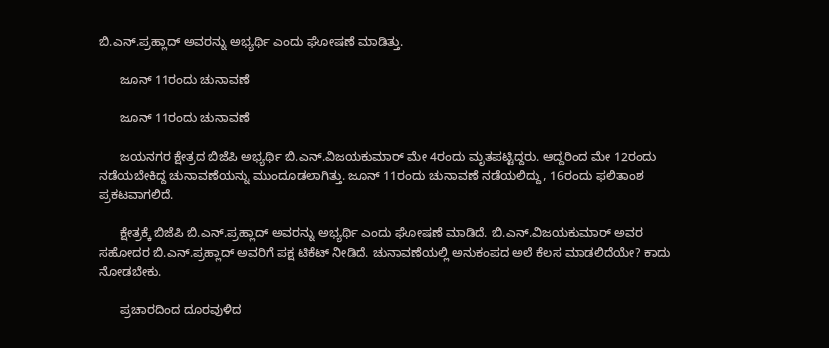ಬಿ.ಎನ್.ಪ್ರಹ್ಲಾದ್ ಅವರನ್ನು ಅಭ್ಯರ್ಥಿ ಎಂದು ಘೋಷಣೆ ಮಾಡಿತ್ತು.

      ಜೂನ್ 11ರಂದು ಚುನಾವಣೆ

      ಜೂನ್ 11ರಂದು ಚುನಾವಣೆ

      ಜಯನಗರ ಕ್ಷೇತ್ರದ ಬಿಜೆಪಿ ಅಭ್ಯರ್ಥಿ ಬಿ.ಎನ್.ವಿಜಯಕುಮಾರ್ ಮೇ 4ರಂದು ಮೃತಪಟ್ಟಿದ್ದರು. ಆದ್ದರಿಂದ ಮೇ 12ರಂದು ನಡೆಯಬೇಕಿದ್ದ ಚುನಾವಣೆಯನ್ನು ಮುಂದೂಡಲಾಗಿತ್ತು. ಜೂನ್ 11ರಂದು ಚುನಾವಣೆ ನಡೆಯಲಿದ್ದು, 16ರಂದು ಫಲಿತಾಂಶ ಪ್ರಕಟವಾಗಲಿದೆ.

      ಕ್ಷೇತ್ರಕ್ಕೆ ಬಿಜೆಪಿ ಬಿ.ಎನ್.ಪ್ರಹ್ಲಾದ್ ಅವರನ್ನು ಅಭ್ಯರ್ಥಿ ಎಂದು ಘೋಷಣೆ ಮಾಡಿದೆ. ಬಿ.ಎನ್.ವಿಜಯಕುಮಾರ್ ಅವರ ಸಹೋದರ ಬಿ.ಎನ್.ಪ್ರಹ್ಲಾದ್ ಅವರಿಗೆ ಪಕ್ಷ ಟಿಕೆಟ್ ನೀಡಿದೆ. ಚುನಾವಣೆಯಲ್ಲಿ ಅನುಕಂಪದ ಅಲೆ ಕೆಲಸ ಮಾಡಲಿದೆಯೇ? ಕಾದು ನೋಡಬೇಕು.

      ಪ್ರಚಾರದಿಂದ ದೂರವುಳಿದ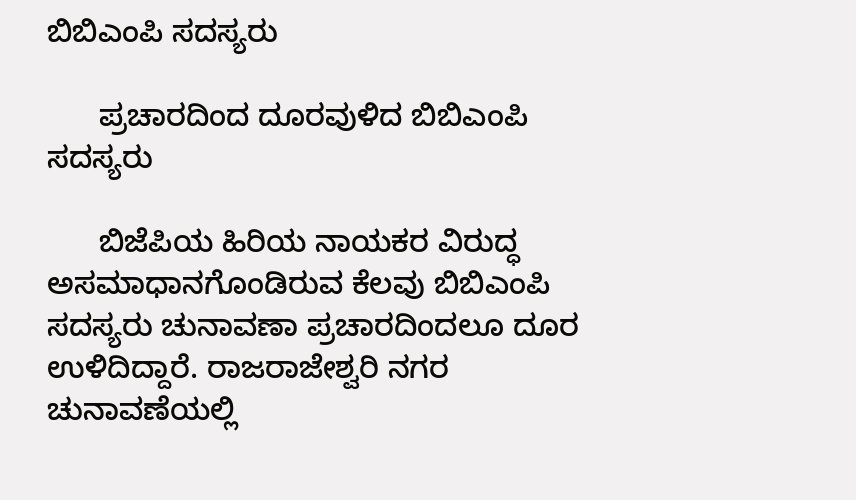ಬಿಬಿಎಂಪಿ ಸದಸ್ಯರು

      ಪ್ರಚಾರದಿಂದ ದೂರವುಳಿದ ಬಿಬಿಎಂಪಿ ಸದಸ್ಯರು

      ಬಿಜೆಪಿಯ ಹಿರಿಯ ನಾಯಕರ ವಿರುದ್ಧ ಅಸಮಾಧಾನಗೊಂಡಿರುವ ಕೆಲವು ಬಿಬಿಎಂಪಿ ಸದಸ್ಯರು ಚುನಾವಣಾ ಪ್ರಚಾರದಿಂದಲೂ ದೂರ ಉಳಿದಿದ್ದಾರೆ. ರಾಜರಾಜೇಶ್ವರಿ ನಗರ ಚುನಾವಣೆಯಲ್ಲಿ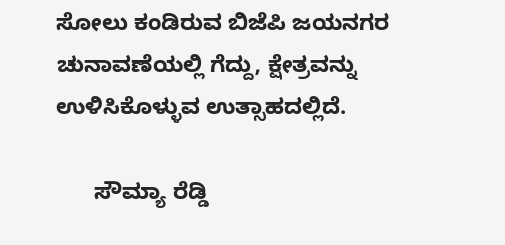ಸೋಲು ಕಂಡಿರುವ ಬಿಜೆಪಿ ಜಯನಗರ ಚುನಾವಣೆಯಲ್ಲಿ ಗೆದ್ದು, ಕ್ಷೇತ್ರವನ್ನು ಉಳಿಸಿಕೊಳ್ಳುವ ಉತ್ಸಾಹದಲ್ಲಿದೆ.

      ಸೌಮ್ಯಾ ರೆಡ್ಡಿ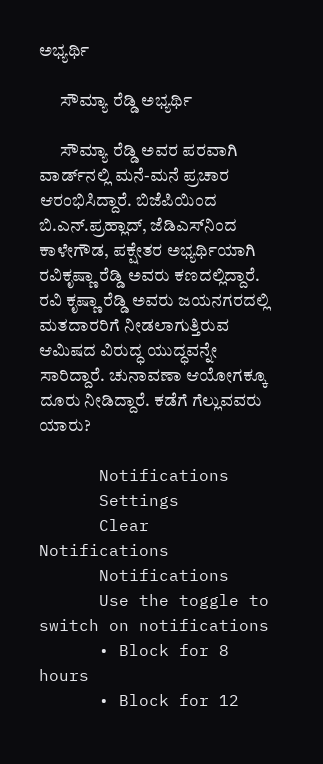ಅಭ್ಯರ್ಥಿ

      ಸೌಮ್ಯಾ ರೆಡ್ಡಿ ಅಭ್ಯರ್ಥಿ

      ಸೌಮ್ಯಾ ರೆಡ್ಡಿ ಅವರ ಪರವಾಗಿ ವಾರ್ಡ್‌ನಲ್ಲಿ ಮನೆ-ಮನೆ ಪ್ರಚಾರ ಆರಂಭಿಸಿದ್ದಾರೆ. ಬಿಜೆಪಿಯಿಂದ ಬಿ.ಎನ್.ಪ್ರಹ್ಲಾದ್, ಜೆಡಿಎಸ್‌ನಿಂದ ಕಾಳೇಗೌಡ, ಪಕ್ಷೇತರ ಅಭ್ಯರ್ಥಿಯಾಗಿ ರವಿಕೃಷ್ಣಾ ರೆಡ್ಡಿ ಅವರು ಕಣದಲ್ಲಿದ್ದಾರೆ. ರವಿ ಕೃಷ್ಣಾ ರೆಡ್ಡಿ ಅವರು ಜಯನಗರದಲ್ಲಿ ಮತದಾರರಿಗೆ ನೀಡಲಾಗುತ್ತಿರುವ ಆಮಿಷದ ವಿರುದ್ಧ ಯುದ್ಧವನ್ನೇ ಸಾರಿದ್ದಾರೆ. ಚುನಾವಣಾ ಆಯೋಗಕ್ಕೂ ದೂರು ನೀಡಿದ್ದಾರೆ. ಕಡೆಗೆ ಗೆಲ್ಲುವವರು ಯಾರು?

      Notifications
      Settings
      Clear Notifications
      Notifications
      Use the toggle to switch on notifications
      • Block for 8 hours
      • Block for 12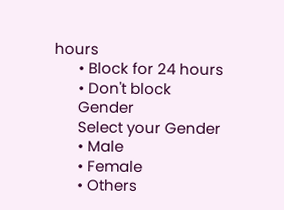hours
      • Block for 24 hours
      • Don't block
      Gender
      Select your Gender
      • Male
      • Female
      • Others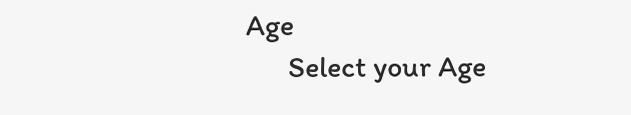Age
      Select your Age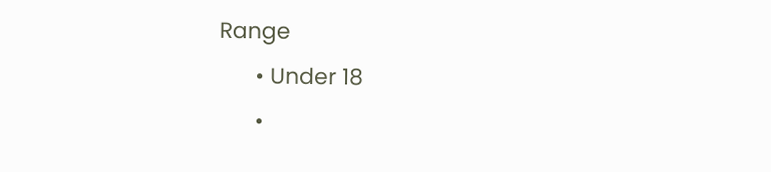Range
      • Under 18
      •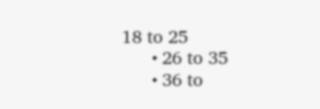18 to 25
      • 26 to 35
      • 36 to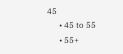45
      • 45 to 55
      • 55+